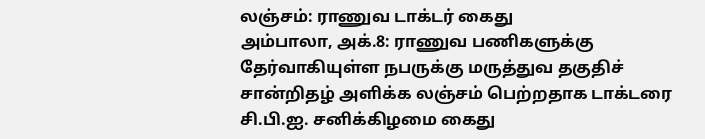லஞ்சம்: ராணுவ டாக்டர் கைது
அம்பாலா, அக்.8: ராணுவ பணிகளுக்கு தேர்வாகியுள்ள நபருக்கு மருத்துவ தகுதிச் சான்றிதழ் அளிக்க லஞ்சம் பெற்றதாக டாக்டரை சி.பி.ஐ. சனிக்கிழமை கைது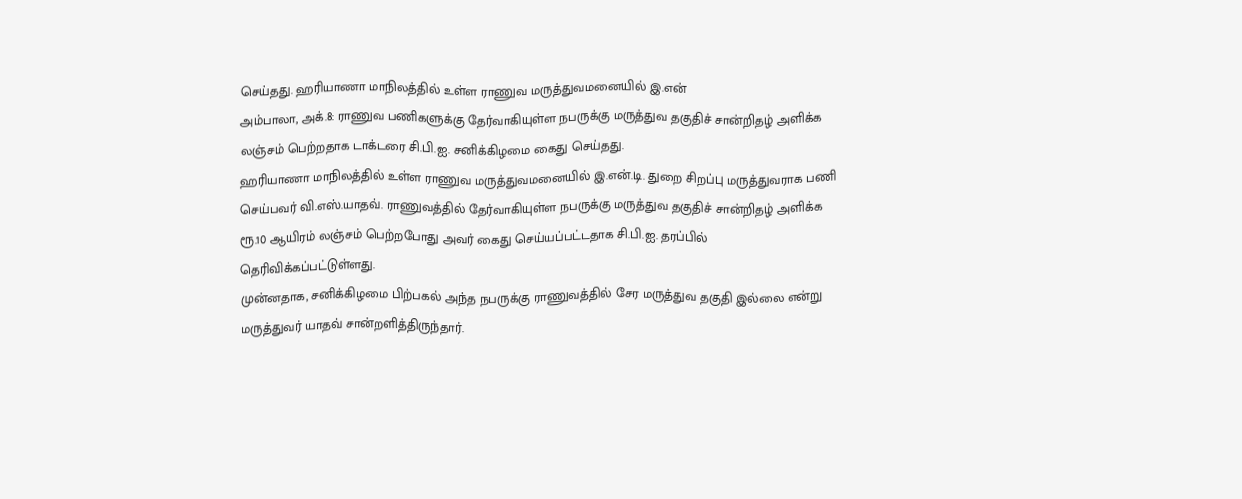செய்தது. ஹரியாணா மாநிலத்தில் உள்ள ராணுவ மருத்துவமனையில் இ.என்
அம்பாலா, அக்.8: ராணுவ பணிகளுக்கு தேர்வாகியுள்ள நபருக்கு மருத்துவ தகுதிச் சான்றிதழ் அளிக்க லஞ்சம் பெற்றதாக டாக்டரை சி.பி.ஐ. சனிக்கிழமை கைது செய்தது.
ஹரியாணா மாநிலத்தில் உள்ள ராணுவ மருத்துவமனையில் இ.என்.டி. துறை சிறப்பு மருத்துவராக பணி செய்பவர் வி.எஸ்.யாதவ். ராணுவத்தில் தேர்வாகியுள்ள நபருக்கு மருத்துவ தகுதிச் சான்றிதழ் அளிக்க ரூ.10 ஆயிரம் லஞ்சம் பெற்றபோது அவர் கைது செய்யப்பட்டதாக சி.பி.ஐ. தரப்பில் தெரிவிக்கப்பட்டுள்ளது.
முன்னதாக, சனிக்கிழமை பிற்பகல் அந்த நபருக்கு ராணுவத்தில் சேர மருத்துவ தகுதி இல்லை என்று மருத்துவர் யாதவ் சான்றளித்திருந்தார்.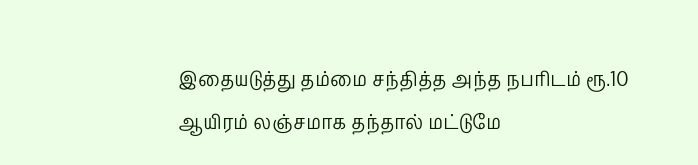இதையடுத்து தம்மை சந்தித்த அந்த நபரிடம் ரூ.10 ஆயிரம் லஞ்சமாக தந்தால் மட்டுமே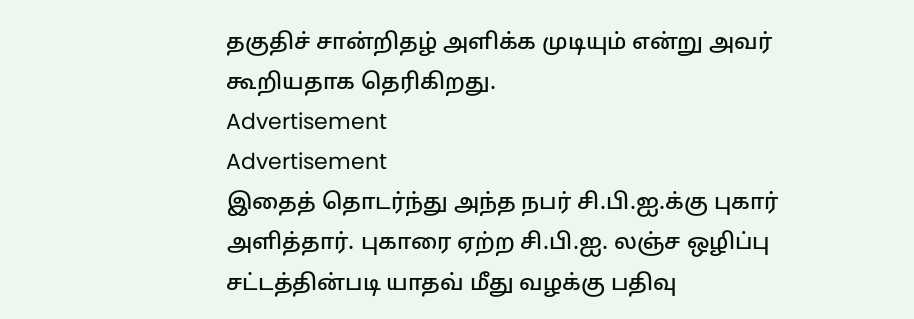தகுதிச் சான்றிதழ் அளிக்க முடியும் என்று அவர் கூறியதாக தெரிகிறது.
Advertisement
Advertisement
இதைத் தொடர்ந்து அந்த நபர் சி.பி.ஐ.க்கு புகார் அளித்தார். புகாரை ஏற்ற சி.பி.ஐ. லஞ்ச ஒழிப்பு சட்டத்தின்படி யாதவ் மீது வழக்கு பதிவு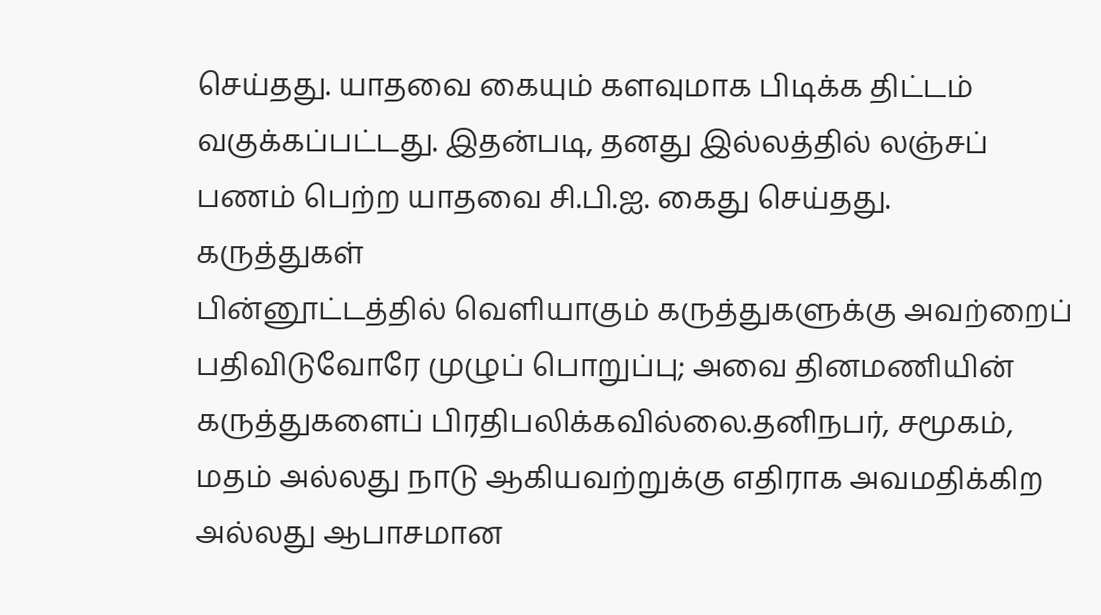செய்தது. யாதவை கையும் களவுமாக பிடிக்க திட்டம் வகுக்கப்பட்டது. இதன்படி, தனது இல்லத்தில் லஞ்சப் பணம் பெற்ற யாதவை சி.பி.ஐ. கைது செய்தது.
கருத்துகள்
பின்னூட்டத்தில் வெளியாகும் கருத்துகளுக்கு அவற்றைப் பதிவிடுவோரே முழுப் பொறுப்பு; அவை தினமணியின் கருத்துகளைப் பிரதிபலிக்கவில்லை.தனிநபர், சமூகம், மதம் அல்லது நாடு ஆகியவற்றுக்கு எதிராக அவமதிக்கிற அல்லது ஆபாசமான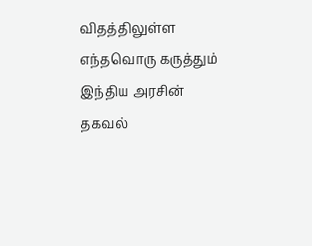விதத்திலுள்ள எந்தவொரு கருத்தும் இந்திய அரசின் தகவல்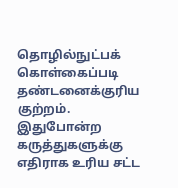தொழில்நுட்பக் கொள்கைப்படி தண்டனைக்குரிய குற்றம். இதுபோன்ற கருத்துகளுக்கு எதிராக உரிய சட்ட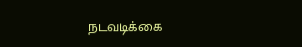நடவடிக்கை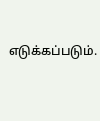எடுக்கப்படும்.